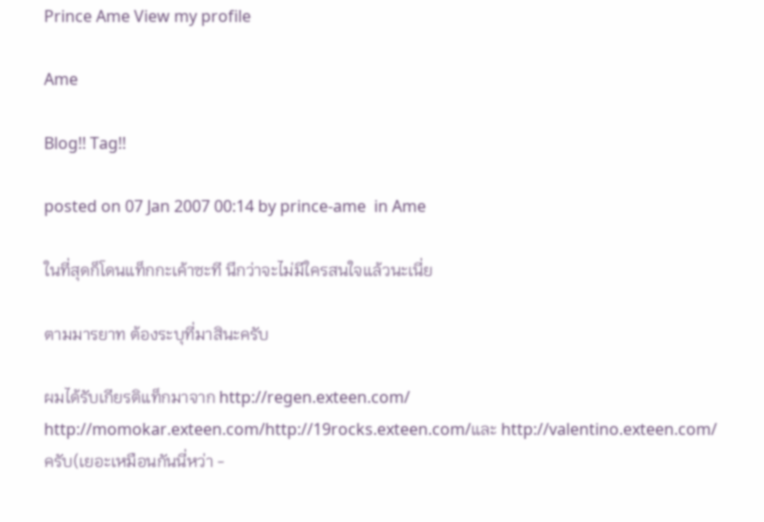Prince Ame View my profile

Ame

Blog!! Tag!!

posted on 07 Jan 2007 00:14 by prince-ame  in Ame

ในที่สุดก็โดนแท็กกะเค้าซะที นึกว่าจะไม่มีใครสนใจแล้วนะเนี่ย

ตามมารยาท ต้องระบุที่มาสินะครับ

ผมได้รับเกียรติแท็กมาจาก http://regen.exteen.com/ http://momokar.exteen.com/http://19rocks.exteen.com/และ http://valentino.exteen.com/ ครับ(เยอะเหมือนกันนี่หว่า -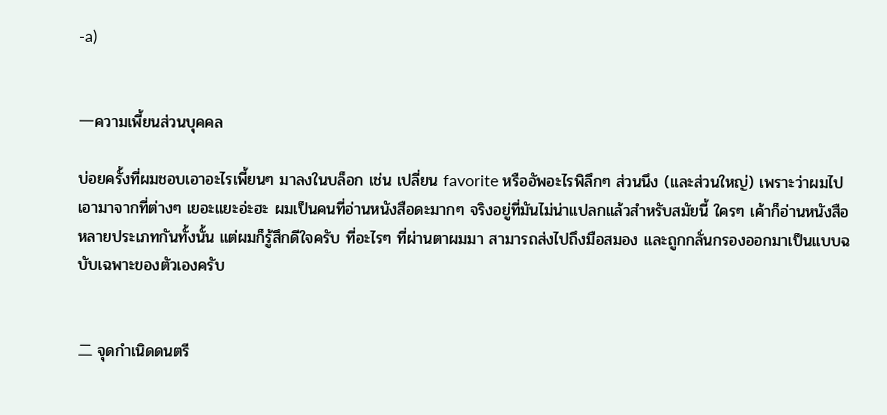-a)


一ความเพี้ยนส่วนบุคคล

บ่อยครั้งที่ผมชอบเอาอะไรเพี้ยนๆ มาลงในบล็อก เช่น เปลี่ยน favorite หรืออัพอะไรพิลึกๆ ส่วนนึง (และส่วนใหญ่) เพราะว่าผมไปเอามาจากที่ต่างๆ เยอะแยะอ่ะฮะ ผมเป็นคนที่อ่านหนังสือดะมากๆ จริงอยู่ที่มันไม่น่าแปลกแล้วสำหรับสมัยนี้ ใครๆ เค้าก็อ่านหนังสือหลายประเภทกันทั้งนั้น แต่ผมก็รู้สึกดีใจครับ ที่อะไรๆ ที่ผ่านตาผมมา สามารถส่งไปถึงมือสมอง และถูกกลั่นกรองออกมาเป็นแบบฉบับเฉพาะของตัวเองครับ


二 จุดกำเนิดดนตรี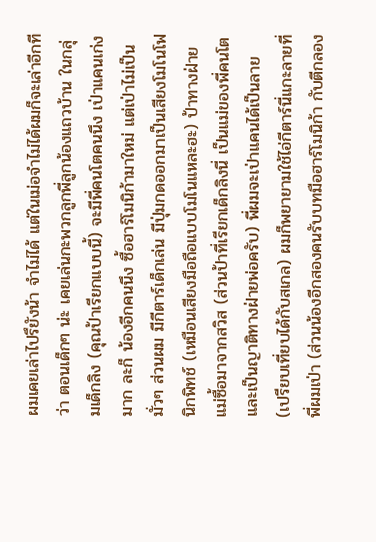ผมเคยเล่าไปรึยังน้า จำไม่ได้ แต่ในเม่อจำไม่ได้ผมก็จะเล่าอีกที ว่า ตอนเด็กๆ น่ะ เคยเล่นกะพวกลูกพี่ลูกน้องแถวบ้าน ในกลุ่มเด็กลิง (คุณป้าเรียกแบบนี้) จะมีพี่คนโตคนนึง เป่าแคนเก่งมาก ละก็ น้องอีกคนนึง ซื้อฮาร์โมนิก้ามาใหม่ แต่เป่าไม่เป็น มั่วๆ ส่วนผม มีกีตาร์เด็กเล่น มีปุ่มกดออกมาเป็นเสียงโมโนโฟนิกพิทช์ (เหมือนเสียงมือถือแบบโมโนแหละฮะ) ป้าทางฝ่ายแม่ซื้อมาจากสวิส (ส่วนป้าที่เรียกเด็กลิงนี่ เป็นแม่ของพี่คนโต และเป็นญาติทางฝ่ายพ่อครับ) พี่ผมจะเป่าแคนได้เป็นลาย (เปรียบเที่ยบได้กับสเกล) ผมก็พยายามใช้ไอ่กีตาร์นี่แกะลายที่พี่ผมเป่า (ส่วนน้องอีกสองคนรับบทมือฮาร์โมนิก้า กับตีกลอง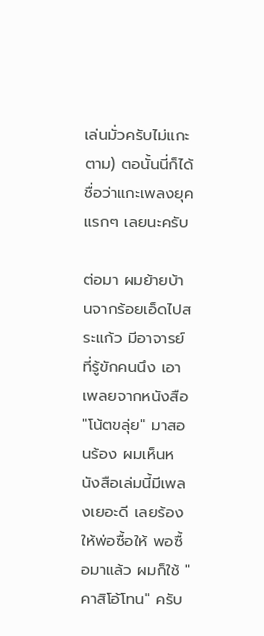เล่นมั่วครับไม่แกะตาม) ตอนั้นนี่ก็ได้ชื่อว่าแกะเพลงยุคแรกๆ เลยนะครับ

ต่อมา ผมย้ายบ้านจากร้อยเอ็ดไปสระแก้ว มีอาจารย์ที่รู้ขักคนนึง เอาเพลยจากหนังสือ "โน้ตขลุ่ย" มาสอนร้อง ผมเห็นหนังสือเล่มนี้มีเพลงเยอะดี เลยร้องให้พ่อซื้อให้ พอซื้อมาแล้ว ผมก็ใช้ "คาสิโอ้โทน" ครับ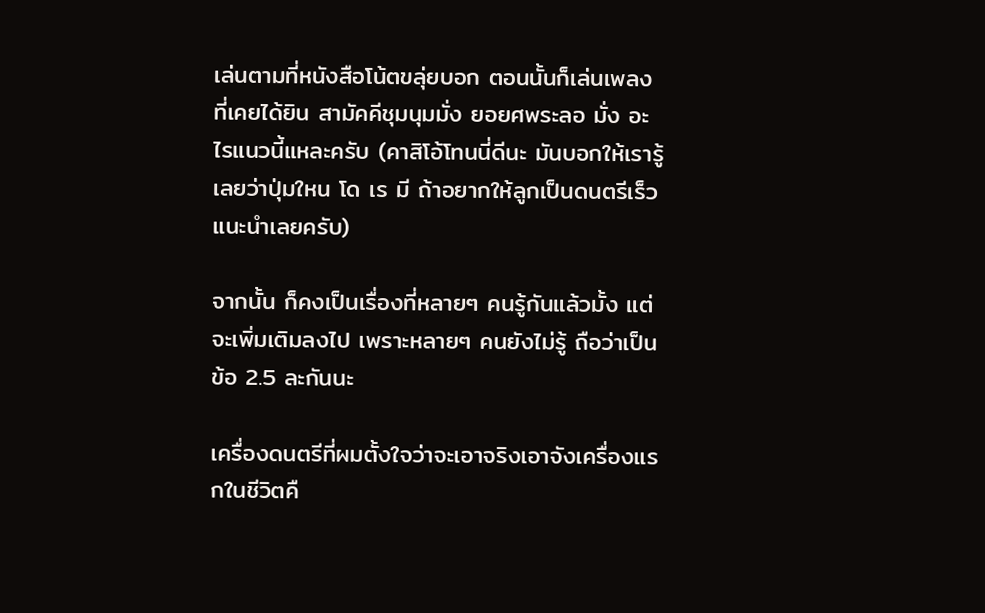เล่นตามที่หนังสือโน้ตขลุ่ยบอก ตอนนั้นก็เล่นเพลงที่เคยได้ยิน สามัคคีชุมนุมมั่ง ยอยศพระลอ มั่ง อะไรแนวนี้แหละครับ (คาสิโอ้โทนนี่ดีนะ มันบอกให้เรารู้เลยว่าปุ่มใหน โด เร มี ถ้าอยากให้ลูกเป็นดนตรีเร็ว แนะนำเลยครับ)

จากนั้น ก็คงเป็นเรื่องที่หลายๆ คนรู้กันแล้วมั้ง แต่จะเพิ่มเติมลงไป เพราะหลายๆ คนยังไม่รู้ ถือว่าเป็นข้อ 2.5 ละกันนะ

เครื่องดนตรีที่ผมตั้งใจว่าจะเอาจริงเอาจังเครื่องแรกในชีวิตคื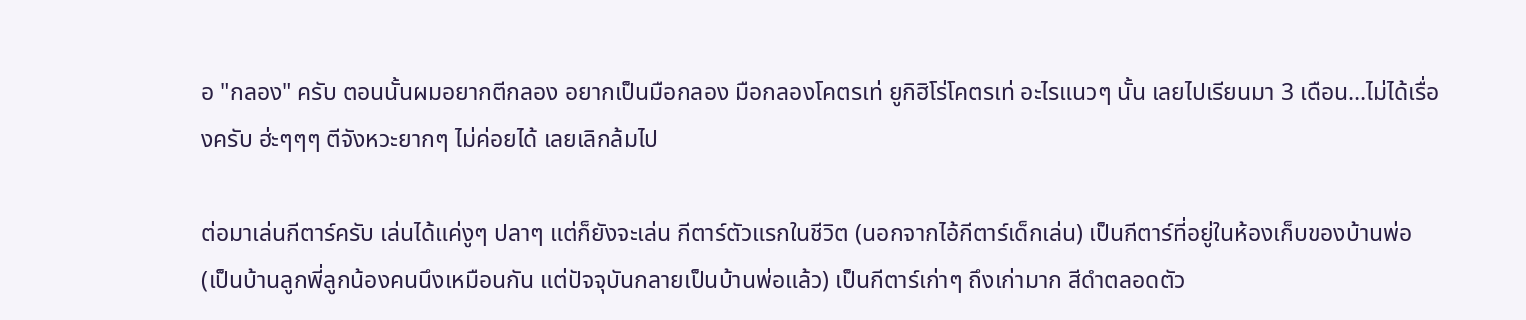อ "กลอง" ครับ ตอนนั้นผมอยากตีกลอง อยากเป็นมือกลอง มือกลองโคตรเท่ ยูกิฮิโร่โคตรเท่ อะไรแนวๆ นั้น เลยไปเรียนมา 3 เดือน...ไม่ได้เรื่องครับ ฮ่ะๆๆๆ ตีจังหวะยากๆ ไม่ค่อยได้ เลยเลิกล้มไป

ต่อมาเล่นกีตาร์ครับ เล่นได้แค่งูๆ ปลาๆ แต่ก็ยังจะเล่น กีตาร์ตัวแรกในชีวิต (นอกจากไอ้กีตาร์เด็กเล่น) เป็นกีตาร์ที่อยู่ในห้องเก็บของบ้านพ่อ (เป็นบ้านลูกพี่ลูกน้องคนนึงเหมือนกัน แต่ปัจจุบันกลายเป็นบ้านพ่อแล้ว) เป็นกีตาร์เก่าๆ ถึงเก่ามาก สีดำตลอดตัว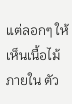แต่ลอกๆ ให้เห็นเนื้อไม้ภายใน ตัว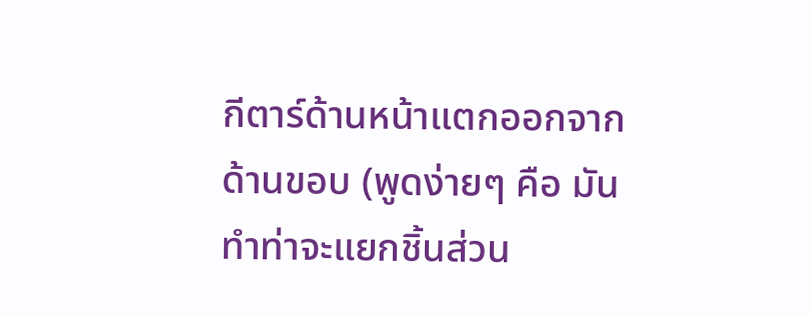กีตาร์ด้านหน้าแตกออกจากด้านขอบ (พูดง่ายๆ คือ มันทำท่าจะแยกชิ้นส่วน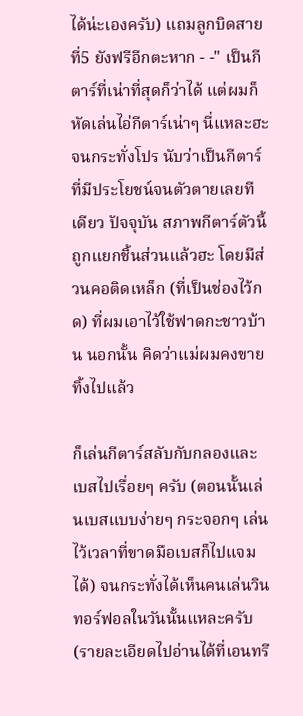ได้น่ะเองครับ) แถมลูกบิดสายที่5 ยังฟรีอีกตะหาก - -" เป็นกีตาร์ที่เน่าที่สุดก็ว่าได้ แต่ผมก็หัดเล่นไอ่กีตาร์เน่าๆ นี่แหละฮะ จนกระทั่งโปร นับว่าเป็นกีตาร์ที่มีประโยชน์จนตัวตายเลยทีเดียว ปัจจุบัน สภาพกีตาร์ตัวนี้ ถูกแยกชิ้นส่วนแล้วฮะ โดยมีส่วนคอติดเหล็ก (ที่เป็นช่องไว้กด) ที่ผมเอาไว้ใช้ฟาดกะชาวบ้าน นอกนั้น คิดว่าแม่ผมคงขายทิ้งไปแล้ว

ก็เล่นกีตาร์สลับกับกลองและเบสไปเรื่อยๆ ครับ (ตอนนั้นเล่นเบสแบบง่ายๆ กระจอกๆ เล่นไว้เวลาที่ขาดมือเบสก็ไปแจมได้) จนกระทั่งได้เห็นคนเล่นวินทอร์ฟอลในวันนั้นแหละครับ (รายละเอียดไปอ่านได้ที่เอนทรี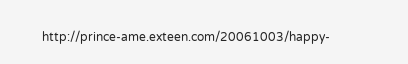http://prince-ame.exteen.com/20061003/happy-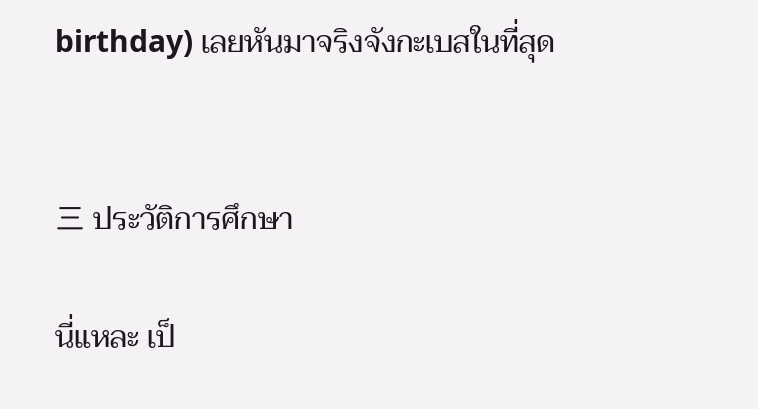birthday) เลยหันมาจริงจังกะเบสในที่สุด


三 ประวัติการศึกษา

นี่แหละ เป็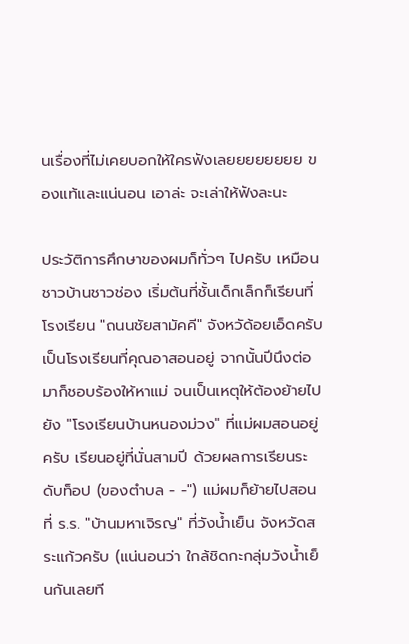นเรื่องที่ไม่เคยบอกให้ใครฟังเลยยยยยยยย ของแท้และแน่นอน เอาล่ะ จะเล่าให้ฟังละนะ

ประวัติการศึกษาของผมก็ทั่วๆ ไปครับ เหมือนชาวบ้านชาวช่อง เริ่มต้นที่ชั้นเด็กเล็กก็เรียนที่โรงเรียน "ถนนชัยสามัคคี" จังหวัด้อยเอ็ดครับ เป็นโรงเรียนที่คุณอาสอนอยู่ จากนั้นปีนึงต่อมาก็ชอบร้องให้หาแม่ จนเป็นเหตุให้ต้องย้ายไปยัง "โรงเรียนบ้านหนองม่วง" ที่แม่ผมสอนอยู่ครับ เรียนอยู่ที่นั่นสามปี ด้วยผลการเรียนระดับท็อป (ของตำบล - -") แม่ผมก็ย้ายไปสอนที่ ร.ร. "บ้านมหาเจิรญ" ที่วังน้ำเย็น จังหวัดสระแก้วครับ (แน่นอนว่า ใกล้ชิดกะกลุ่มวังน้ำเย็นกันเลยที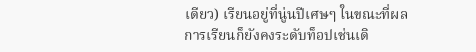เดียว) เรียนอยู่ที่นู่นปีเศษๆ ในขณะที่ผลการเรียนก็ยังคงระดับท็อปเช่นเดิ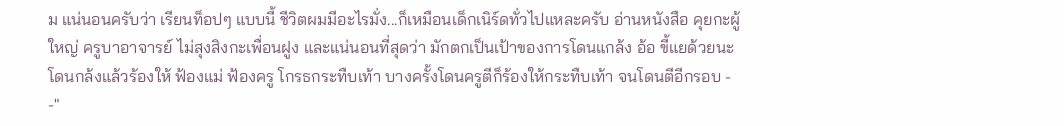ม แน่นอนครับว่า เรียนท็อปๆ แบบนี้ ชีวิตผมมีอะไรมั่ง...ก็เหมือนเด็กเนิร์ดทั่วไปแหละครับ อ่านหนังสือ คุยกะผู้ใหญ่ ครูบาอาจารย์ ไม่สุงสิงกะเพื่อนฝูง และแน่นอนที่สุดว่า มักตกเป็นเป้าของการโดนแกล้ง อ้อ ขี้แยด้วยนะ โดนกล้งแล้วร้องให้ ฟ้องแม่ ฟ้องครู โกรธกระทืบเท้า บางครั้งโดนครูตีก็ร้องให้กระทืบเท้า จนโดนตีอีกรอบ - -"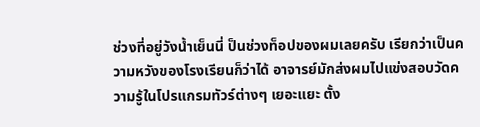ช่วงที่อยู่วังน้ำเย็นนี่ ป็นช่วงท็อปของผมเลยครับ เรียกว่าเป็นความหวังของโรงเรียนก็ว่าได้ อาจารย์มักส่งผมไปแข่งสอบวัดความรู้ในโปรแกรมทัวร์ต่างๆ เยอะแยะ ตั้ง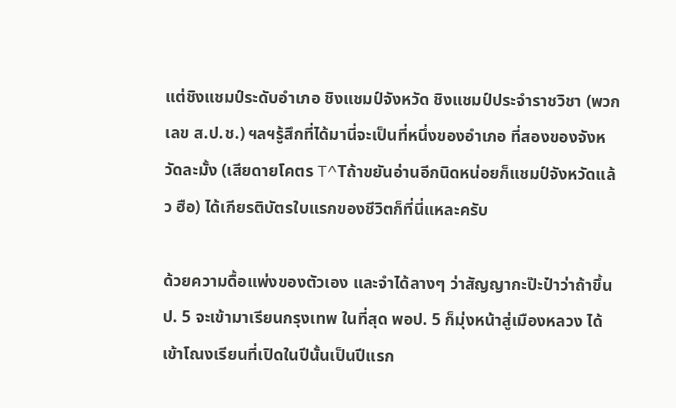แต่ชิงแชมป์ระดับอำเภอ ชิงแชมป์จังหวัด ชิงแชมป์ประจำราชวิชา (พวก เลข ส.ป.ช.) ฯลฯรู้สึกที่ได้มานี่จะเป็นที่หนึ่งของอำเภอ ที่สองของจังหวัดละมั้ง (เสียดายโคตร T^Tถ้าขยันอ่านอีกนิดหน่อยก็แชมป์จังหวัดแล้ว ฮือ) ได้เกียรติบัตรใบแรกของชีวิตก็ที่นี่แหละครับ

ด้วยความดื้อแพ่งของตัวเอง และจำได้ลางๆ ว่าสัญญากะป๊ะป๋าว่าถ้าขึ้นป. 5 จะเข้ามาเรียนกรุงเทพ ในที่สุด พอป. 5 ก็มุ่งหน้าสู่เมืองหลวง ได้เข้าโณงเรียนที่เปิดในปีนั้นเป็นปีแรก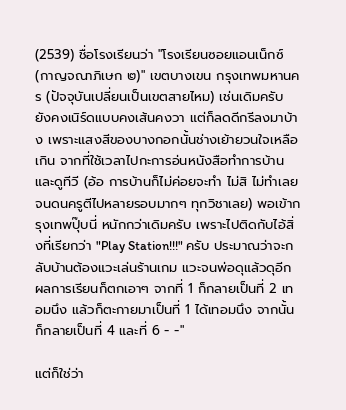(2539) ชื่อโรงเรียนว่า "โรงเรียนซอยแอนเน็กซ์ (กาญจณาภิเษก ๒)" เขตบางเขน กรุงเทพมหานคร (ปัจจุบันเปลี่ยนเป็นเขตสายไหม) เช่นเดิมครับ ยังคงเนิร์ดแบบคงเส้นคงวา แต่ก็ลดดีกรีลงมาบ้าง เพราะแสงสีของบางกอกนั้นช่างเย้ายวนใจเหลือเกิน จากที่ใช้เวลาไปกะการอ่นหนังสือทำการบ้านและดูทีวี (อ้อ การบ้านก็ไม่ค่อยจะทำ ไม่สิ ไม่ทำเลย จนดนครูตีไปหลายรอบมากๆ ทุกวิชาเลย) พอเข้ากรุงเทพปุ๊บนี่ หนักกว่าเดิมครับ เพราะไปติดกับไอ้สิ่งที่เรียกว่า "Play Station!!!" ครับ ประมาณว่าจะกลับบ้านต้องแวะเล่นร้านเกม แวะจนพ่อดุแล้วดุอีก ผลการเรียนก็ตกเอาๆ จากที่ 1 ก็กลายเป็นที่ 2 เทอมนึง แล้วก็ตะกายมาเป็นที่ 1 ได้เทอมนึง จากนั้นก็กลายเป็นที่ 4 และที่ 6 - -"

แต่ก็ใช่ว่า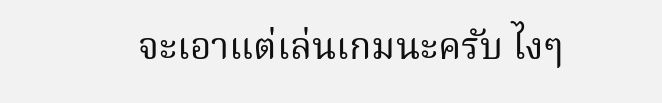จะเอาแต่เล่นเกมนะครับ ไงๆ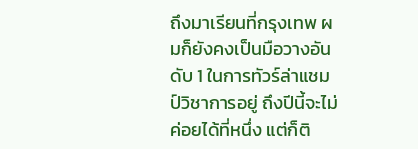ถึงมาเรียนที่กรุงเทพ ผมก็ยังคงเป็นมือวางอันดับ 1 ในการทัวร์ล่าแชมป์วิชาการอยู่ ถึงปีนี้จะไม่ค่อยได้ที่หนึ่ง แต่ก็ติ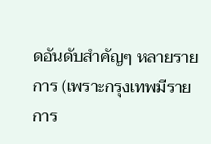ดอันดับสำคัญๆ หลายรายการ (เพราะกรุงเทพมีรายการ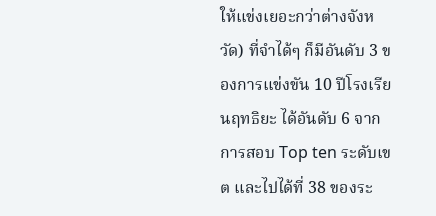ให้แข่งเยอะกว่าต่างจังหวัด) ที่จำได้ๆ ก็มีอันดับ 3 ของการแข่งขัน 10 ปีโรงเรียนฤทธิยะ ได้อันดับ 6 จากการสอบ Top ten ระดับเขต และไปได้ที่ 38 ของระ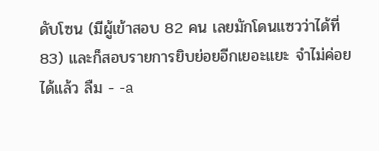ดับโซน (มีผู้เข้าสอบ 82 คน เลยมักโดนแซวว่าได้ที่ 83) และก็สอบรายการยิบย่อยอีกเยอะแยะ จำไม่ค่อยได้แล้ว ลืม - -a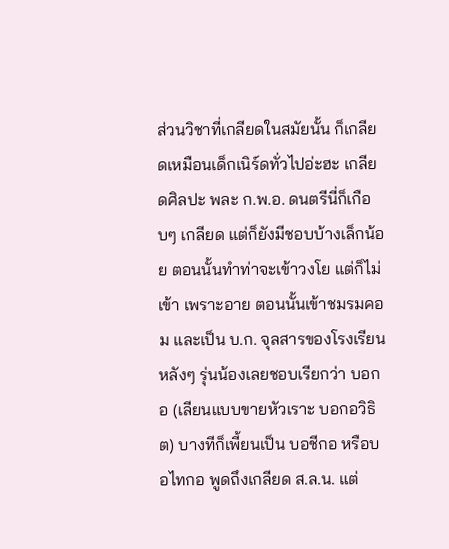ส่วนวิชาที่เกลียดในสมัยนั้น ก็เกลียดเหมือนเด็กเนิร์ดทั่วไปอ่ะฮะ เกลียดศิลปะ พละ ก.พ.อ. ดนตรีนี่ก็เกือบๆ เกลียด แต่ก็ยังมีชอบบ้างเล็กน้อย ตอนนั้นทำท่าจะเข้าวงโย แต่ก็ไม่เข้า เพราะอาย ตอนนั้นเข้าชมรมคอม และเป็น บ.ก. จุลสารของโรงเรียน หลังๆ รุ่นน้องเลยชอบเรียกว่า บอกอ (เลียนแบบขายหัวเราะ บอกอวิธิต) บางทีก็เพี้ยนเป็น บอชีกอ หรือบอไทกอ พูดถึงเกลียด ส.ล.น. แต่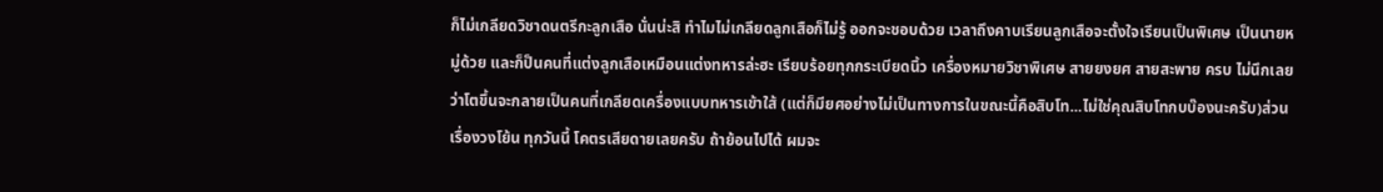ก็ไม่เกลียดวิชาดนตรีกะลูกเสือ นั่นน่ะสิ ทำไมไม่เกลียดลูกเสือก็ไม่รู้ ออกจะชอบด้วย เวลาถึงคาบเรียนลูกเสือจะตั้งใจเรียนเป็นพิเศษ เป็นนายหมู่ด้วย และก็ป็นคนที่แต่งลูกเสือเหมือนแต่งทหารล่ะฮะ เรียบร้อยทุกกระเบียดนิ้ว เครื่องหมายวิชาพิเศษ สายยงยศ สายสะพาย ครบ ไม่นึกเลยว่าโตขึ้นจะกลายเป็นคนที่เกลียดเครื่องแบบทหารเข้าใส้ (แต่ก็มียศอย่างไม่เป็นทางการในขณะนี้คือสิบโท...ไม่ใช่คุณสิบโทกบบ๊องนะครับ)ส่วนเรื่องวงโย้น ทุกวันนี้ โคตรเสียดายเลยครับ ถ้าย้อนไปได้ ผมจะ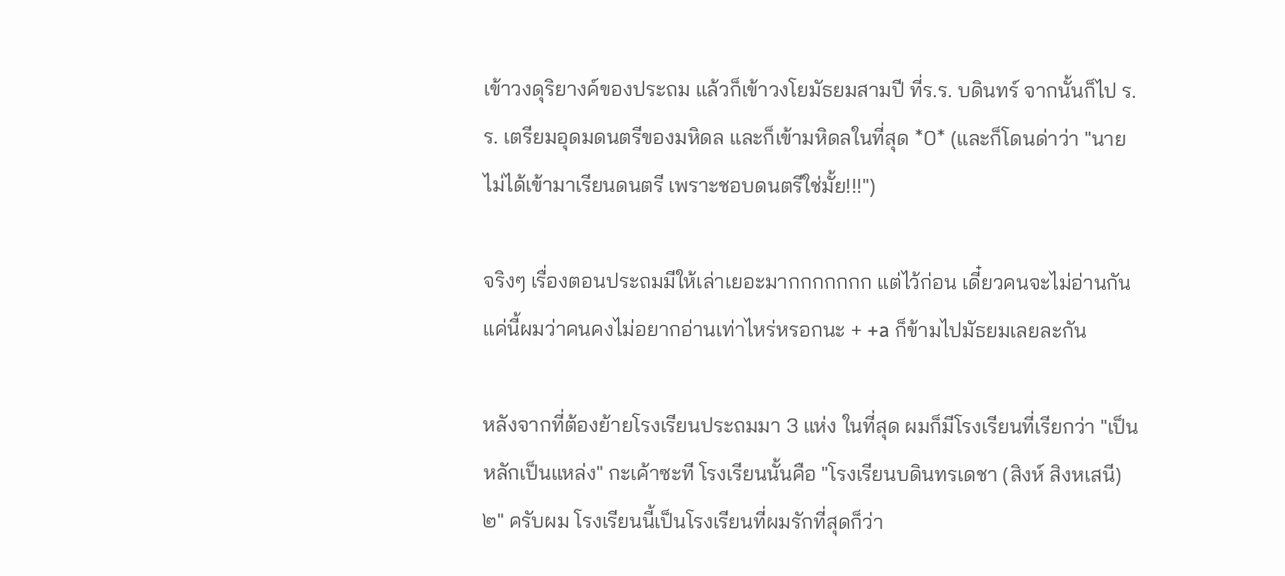เข้าวงดุริยางค์ของประถม แล้วก็เข้าวงโยมัธยมสามปี ที่ร.ร. บดินทร์ จากนั้นก็ไป ร.ร. เตรียมอุดมดนตรีของมหิดล และก็เข้ามหิดลในที่สุด *0* (และก็โดนด่าว่า "นายไม่ได้เข้ามาเรียนดนตรี เพราะชอบดนตรีใช่มั้ย!!!")

จริงๆ เรื่องตอนประถมมีให้เล่าเยอะมากกกกกกก แต่ไว้ก่อน เดี๋ยวคนจะไม่อ่านกัน แค่นี้ผมว่าคนคงไม่อยากอ่านเท่าไหร่หรอกนะ + +a ก็ข้ามไปมัธยมเลยละกัน

หลังจากที่ต้องย้ายโรงเรียนประถมมา 3 แห่ง ในที่สุด ผมก็มีโรงเรียนที่เรียกว่า "เป็นหลักเป็นแหล่ง" กะเค้าซะที โรงเรียนนั้นคือ "โรงเรียนบดินทรเดชา (สิงห์ สิงหเสนี) ๒" ครับผม โรงเรียนนี้เป็นโรงเรียนที่ผมรักที่สุดก็ว่า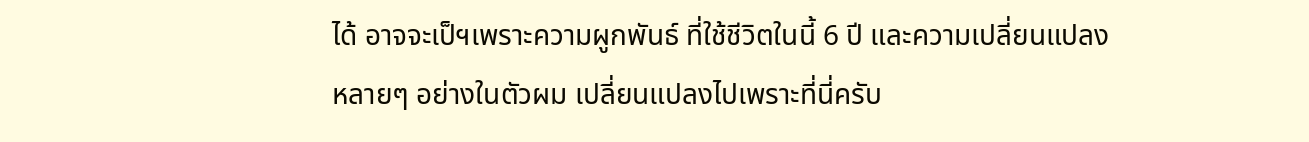ได้ อาจจะเป็ฯเพราะความผูกพันธ์ ที่ใช้ชีวิตในนี้ 6 ปี และความเปลี่ยนแปลง หลายๆ อย่างในตัวผม เปลี่ยนแปลงไปเพราะที่นี่ครับ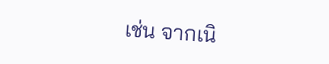เช่น จากเนิ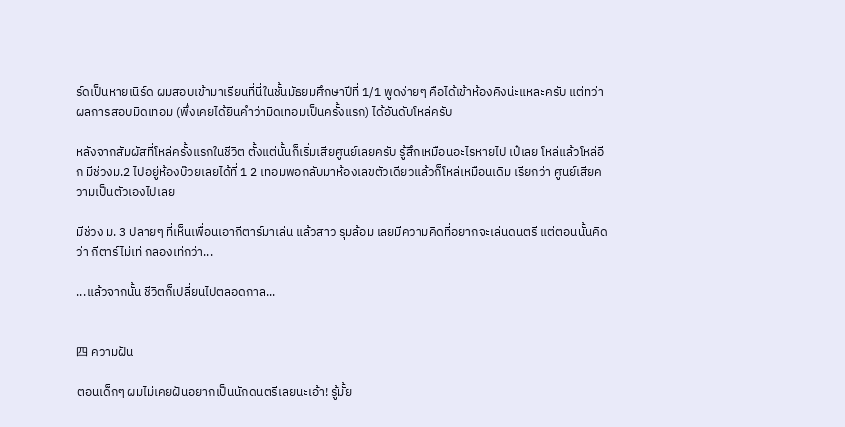ร์ดเป็นหายเนิร์ด ผมสอบเข้ามาเรียนที่นี่ในชั้นมัธยมศึกษาปีที่ 1/1 พูดง่ายๆ คือได้เข้าห้องคิงน่ะแหละครับ แต่ทว่าผลการสอบมิดเทอม (พึ่งเคยได้ยินคำว่ามิดเทอมเป็นครั้งแรก) ได้อันดับโหล่ครับ

หลังจากสัมผัสที่โหล่ครั้งแรกในชีวิต ตั้งแต่นั้นก็เริ่มเสียศูนย์เลยครับ รู้สึกเหมือนอะไรหายไป เป๋เลย โหล่แล้วโหล่อีก มีช่วงม.2 ไปอยู่ห้องบ๊วยเลยได้ที่ 1 2 เทอมพอกลับมาห้องเลขตัวเดียวแล้วก็โหล่เหมือนเดิม เรียกว่า ศูนย์เสียความเป็นตัวเองไปเลย

มีช่วง ม. 3 ปลายๆ ที่เห็นเพื่อนเอากีตาร์มาเล่น แล้วสาว รุมล้อม เลยมีความคิดที่อยากจะเล่นดนตรี แต่ตอนนั้นคิดว่า กีตาร์ไม่เท่ กลองเท่กว่า...

...แล้วจากนั้น ชีวิตก็เปลี่ยนไปตลอดกาล...


四 ความฝัน

ตอนเด็กๆ ผมไม่เคยฝันอยากเป็นนักดนตรีเลยนะเอ้า! รู้มั้ย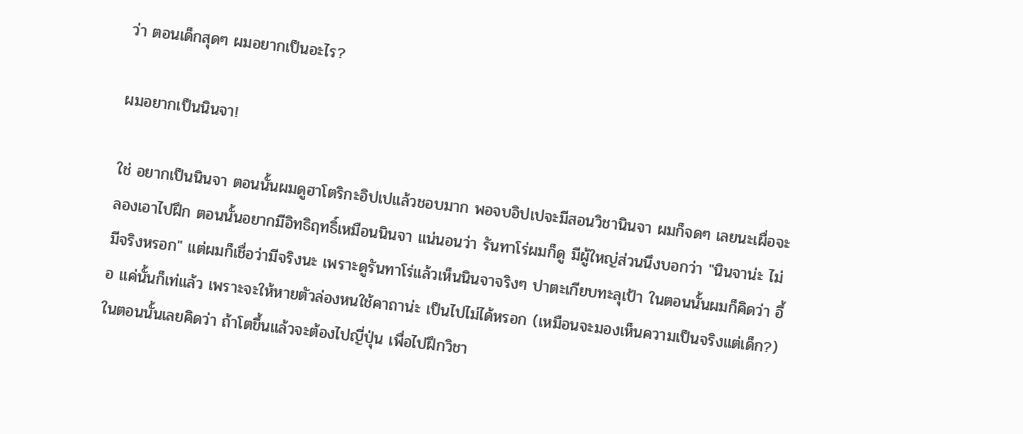ว่า ตอนเด็กสุดๆ ผมอยากเป็นอะไร?

ผมอยากเป็นนินจา!

ใช่ อยากเป็นนินจา ตอนนั้นผมดูฮาโตริกะอิปเปแล้วชอบมาก พอจบอิปเปจะมีสอนวิชานินจา ผมก็จดๆ เลยนะเผื่อจะลองเอาไปฝึก ตอนนั้นอยากมีอิทธิฤทธิ์เหมือนนินจา แน่นอนว่า รันทาโร่ผมก็ดู มีผู้ใหญ่ส่วนนึงบอกว่า "นินจาน่ะ ไม่มีจริงหรอก" แต่ผมก็เชื่อว่ามีจริงนะ เพราะดูรันทาโร่แล้วเห็นนินจาจริงๆ ปาตะเกียบทะลุเป้า ในตอนนั้นผมก็คิดว่า อึ้อ แค่นั้นก็เท่แล้ว เพราะจะให้หายตัวล่องหนใช้คาถาน่ะ เป็นไปไม่ได้หรอก (เหมือนจะมองเห็นความเป็นจริงแต่เด็ก?) ในตอนนั้นเลยคิดว่า ถ้าโตขึ้นแล้วจะต้องไปญี่ปุ่น เพื่อไปฝึกวิชา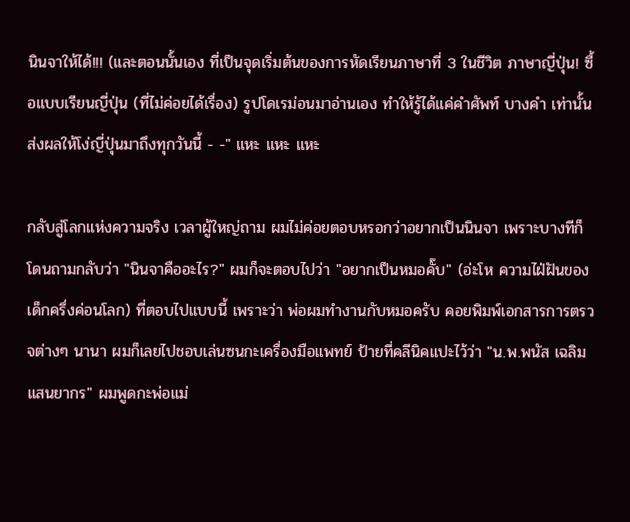นินจาให้ได้!!! (และตอนนั้นเอง ที่เป็นจุดเริ่มต้นของการหัดเรียนภาษาที่ 3 ในชีวิต ภาษาญี่ปุ่น! ซื้อแบบเรียนญี่ปุ่น (ที่ไม่ค่อยได้เรื่อง) รูปโดเรม่อนมาอ่านเอง ทำให้รู้ได้แค่คำศัพท์ บางคำ เท่านั้น ส่งผลให้โง่ญี่ปุ่นมาถึงทุกวันนี้ - -" แหะ แหะ แหะ

กลับสู่โลกแห่งความจริง เวลาผู้ใหญ่ถาม ผมไม่ค่อยตอบหรอกว่าอยากเป็นนินจา เพราะบางทีก็โดนถามกลับว่า "นินจาคืออะไร?" ผมก็จะตอบไปว่า "อยากเป็นหมอคั๊บ" (อ่ะโห ความไฝ่ฝันของเด็กครึ่งค่อนโลก) ที่ตอบไปแบบนี้ เพราะว่า พ่อผมทำงานกับหมอครับ คอยพิมพ์เอกสารการตรวจต่างๆ นานา ผมก็เลยไปชอบเล่นซนกะเครื่องมือแพทย์ ป้ายที่คลีนิคแปะไว้ว่า "น.พ.พนัส เฉลิมแสนยากร" ผมพูดกะพ่อแม่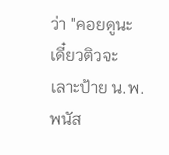ว่า "คอยดูนะ เดี๋ยวติวจะเลาะป้าย น.พ. พนัส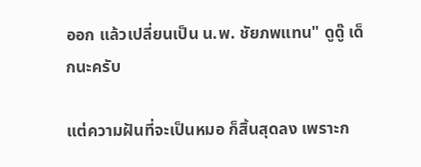ออก แล้วเปลี่ยนเป็น น.พ. ชัยภพแทน" ดูดู๊ เด็กนะครับ

แต่ความฝันที่จะเป็นหมอ ก็สิ้นสุดลง เพราะก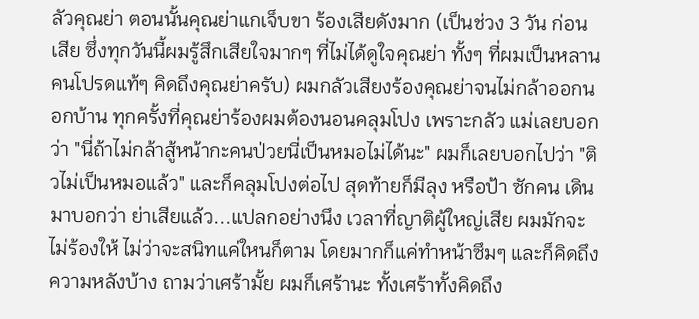ลัวคุณย่า ตอนนั้นคุณย่าแกเจ็บขา ร้องเสียดังมาก (เป็นช่วง 3 วัน ก่อนเสีย ซึ่งทุกวันนี้ผมรู้สึกเสียใจมากๆ ที่ไม่ได้ดูใจคุณย่า ทั้งๆ ที่ผมเป็นหลานคนโปรดแท้ๆ คิดถึงคุณย่าครับ) ผมกลัวเสียงร้องคุณย่าจนไม่กล้าออกนอกบ้าน ทุกครั้งที่คุณย่าร้องผมต้องนอนคลุมโปง เพราะกลัว แม่เลยบอกว่า "นี่ถ้าไม่กล้าสู้หน้ากะคนป่วยนี่เป็นหมอไม่ได้นะ" ผมก็เลยบอกไปว่า "ติวไม่เป็นหมอแล้ว" และก็คลุมโปงต่อไป สุดท้ายก็มีลุง หรือป้า ซักคน เดินมาบอกว่า ย่าเสียแล้ว...แปลกอย่างนึง เวลาที่ญาติผู้ใหญ่เสีย ผมมักจะไม่ร้องให้ ไม่ว่าจะสนิทแค่ใหนก็ตาม โดยมากก็แค่ทำหน้าซึมๆ และก็คิดถึงความหลังบ้าง ถามว่าเศร้ามั้ย ผมก็เศร้านะ ทั้งเศร้าทั้งคิดถึง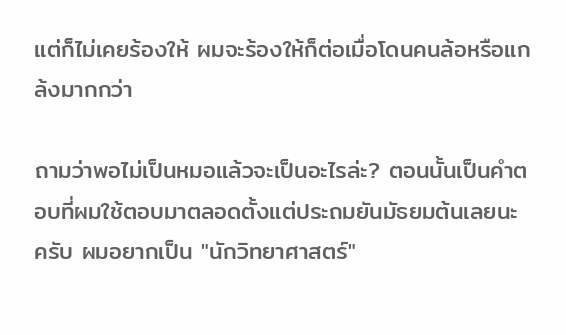แต่ก็ไม่เคยร้องให้ ผมจะร้องให้ก็ต่อเมื่อโดนคนล้อหรือแกล้งมากกว่า

ถามว่าพอไม่เป็นหมอแล้วจะเป็นอะไรล่ะ? ตอนนั้นเป็นคำตอบที่ผมใช้ตอบมาตลอดตั้งแต่ประถมยันมัธยมต้นเลยนะครับ ผมอยากเป็น "นักวิทยาศาสตร์"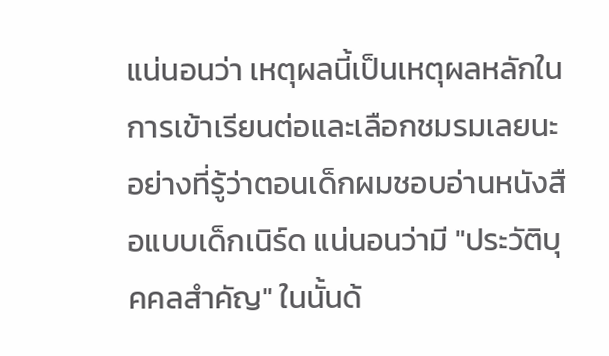แน่นอนว่า เหตุผลนี้เป็นเหตุผลหลักในการเข้าเรียนต่อและเลือกชมรมเลยนะ อย่างที่รู้ว่าตอนเด็กผมชอบอ่านหนังสือแบบเด็กเนิร์ด แน่นอนว่ามี "ประวัติบุคคลสำคัญ" ในนั้นด้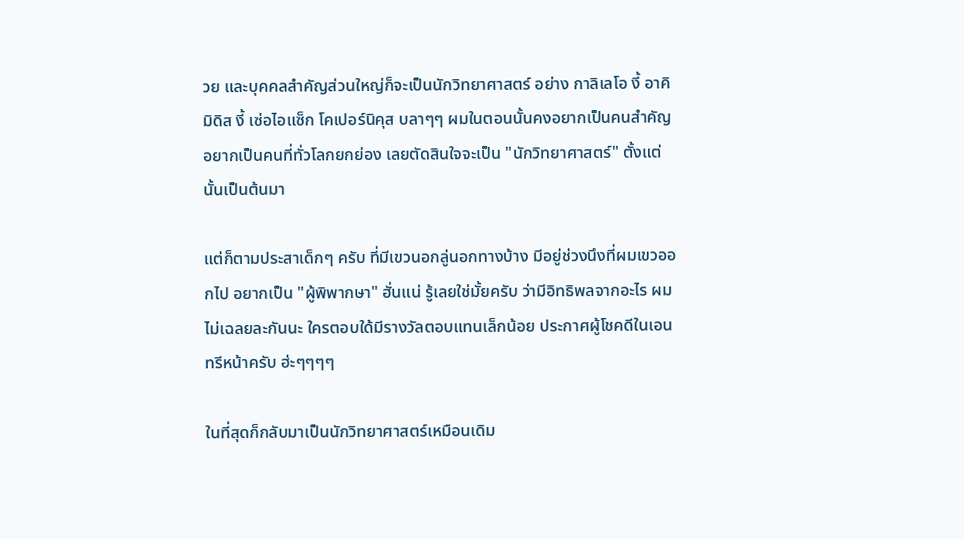วย และบุคคลสำคัญส่วนใหญ่ก็จะเป็นนักวิทยาศาสตร์ อย่าง กาลิเลโอ งี้ อาคิมิดิส งี้ เซ่อไอแซ็ก โคเปอร์นิคุส บลาๆๆ ผมในตอนนั้นคงอยากเป็นคนสำคัญ อยากเป็นคนที่ทั่วโลกยกย่อง เลยตัดสินใจจะเป็น "นักวิทยาศาสตร์" ตั้งแต่นั้นเป็นต้นมา

แต่ก็ตามประสาเด็กๆ ครับ ที่มีเขวนอกลู่นอกทางบ้าง มีอยู่ช่วงนึงที่ผมเขวออกไป อยากเป็น "ผู้พิพากษา" ฮั่นแน่ รู้เลยใช่มั้ยครับ ว่ามีอิทธิพลจากอะไร ผมไม่เฉลยละกันนะ ใครตอบใด้มีรางวัลตอบแทนเล็กน้อย ประกาศผู้โชคดีในเอนทรีหน้าครับ ฮ่ะๆๆๆๆ

ในที่สุดก็กลับมาเป็นนักวิทยาศาสตร์เหมือนเดิม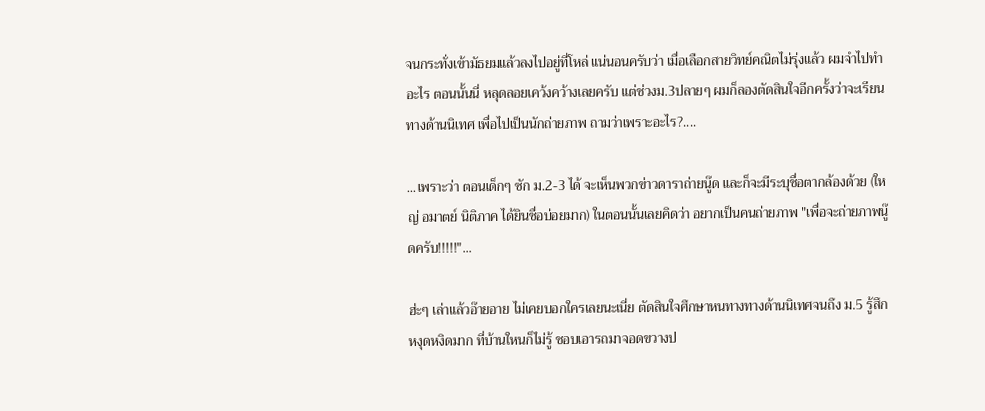จนกระทั่งเข้ามัธยมแล้วลงไปอยู่ที่โหล่ แน่นอนครับว่า เมื่อเลือกสายวิทย์คณิตไม่รุ่งแล้ว ผมจำไปทำอะไร ตอนนั้นนี่ หลุดลอยเคว้งคว้างเลยครับ แต่ช่วงม.3ปลายๆ ผมก็ลองตัดสินใจอีกครั้งว่าจะเรียนทางด้านนิเทศ เพื่อไปเป็นนักถ่ายภาพ ถามว่าเพราะอะไร?....

...เพราะว่า ตอนเด็กๆ ซัก ม.2-3 ได้ จะเห็นพวกข่าวดาราถ่ายนู๊ด และก็จะมีระบุชื่อตากล้องด้วย (ใหญ่ อมาตย์ นิติภาค ได้ยินชื่อบ่อยมาก) ในตอนนั้นเลยคิดว่า อยากเป็นคนถ่ายภาพ "เพื่อจะถ่ายภาพนู๊ดครับ!!!!!"...

ฮ่ะๆ เล่าแล้วอ๊ายอาย ไม่เคยบอกใครเลยนะเนี่ย ตัดสินใจศึกษาหนทางทางด้านนิเทศจนถึง ม.5 รู้สึกหงุดหงิดมาก ที่บ้านใหนก็ไม่รู้ ชอบเอารถมาจอดขวางป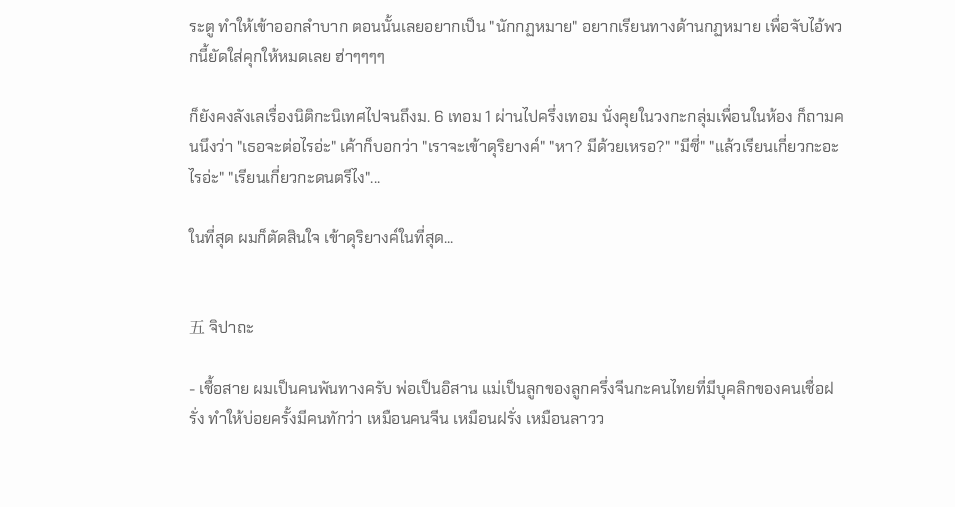ระตู ทำให้เข้าออกลำบาก ตอนนั้นเลยอยากเป็น "นักกฏหมาย" อยากเรียนทางด้านกฏหมาย เพื่อจับไอ้พวกนี้ยัดใส่คุกให้หมดเลย ฮ่าๆๆๆๆ

ก็ยังคงลังเลเรื่องนิติกะนิเทศไปจนถึงม. 6 เทอม 1 ผ่านไปครึ่งเทอม นั่งคุยในวงกะกลุ่มเพื่อนในห้อง ก็ถามคนนึงว่า "เธอจะต่อไรอ่ะ" เค้าก็บอกว่า "เราจะเข้าดุริยางค์" "หา? มีด้วยเหรอ?" "มีซี่" "แล้วเรียนเกี่ยวกะอะไรอ่ะ" "เรียนเกี่ยวกะดนตรีไง"...

ในที่สุด ผมก็ตัดสินใจ เข้าดุริยางค์ในที่สุด...


五 จิปาถะ

- เชื้อสาย ผมเป็นคนพันทางครับ พ่อเป็นอิสาน แม่เป็นลูกของลูกครึ่งจีนกะคนไทยที่มีบุคลิกของคนเชื่อฝรั่ง ทำให้บ่อยครั้งมีคนทักว่า เหมือนคนจีน เหมือนฝรั่ง เหมือนลาวว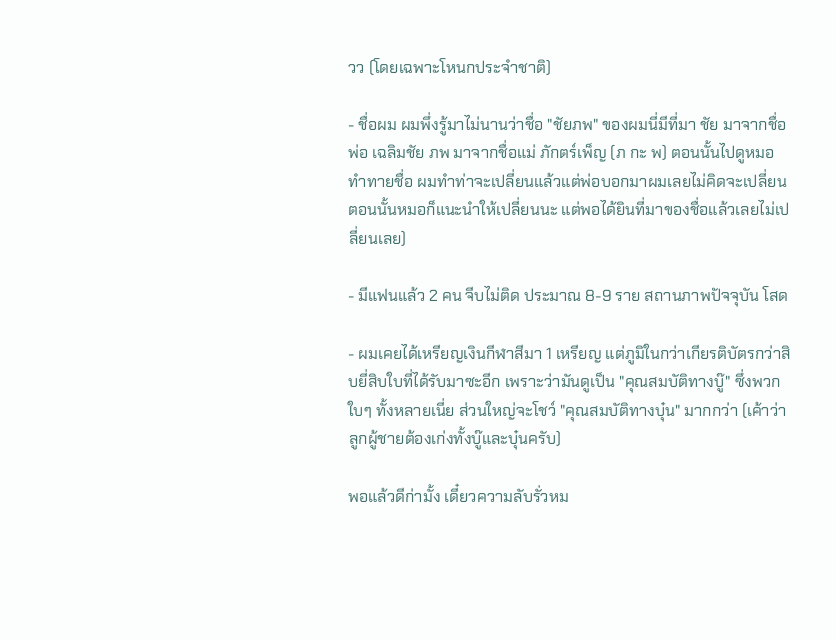วว (โดยเฉพาะโหนกประจำชาติ)

- ชื่อผม ผมพึ่งรู้มาไม่นานว่าชื่อ "ชัยภพ" ของผมนี่มีที่มา ชัย มาจากชื่อพ่อ เฉลิมชัย ภพ มาจากชื่อแม่ ภักตร์เพ็ญ (ภ กะ พ) ตอนนั้นไปดูหมอทำทายชื่อ ผมทำท่าจะเปลี่ยนแล้วแต่พ่อบอกมาผมเลยไม่คิดจะเปลี่ยน ตอนนั้นหมอก็แนะนำให้เปลี่ยนนะ แต่พอได้ยินที่มาของชื่อแล้วเลยไม่เปลี่ยนเลย)

- มีแฟนแล้ว 2 คน จีบไม่ติด ประมาณ 8-9 ราย สถานภาพปัจจุบัน โสด

- ผมเคยได้เหรียญเงินกีฬาสีมา 1 เหรียญ แต่ภูมิในกว่าเกียรติบัตรกว่าสิบยี่สิบใบที่ได้รับมาซะอีก เพราะว่ามันดูเป็น "คุณสมบัติทางบู๊" ซึ่งพวกใบๆ ทั้งหลายเนี่ย ส่วนใหญ่จะโชว์ "คุณสมบัติทางบุ๋น" มากกว่า (เค้าว่า ลูกผู้ชายต้องเก่งทั้งบู๊และบุ๋นครับ)

พอแล้วดีก่ามั้ง เดี๋ยวความลับรั่วหม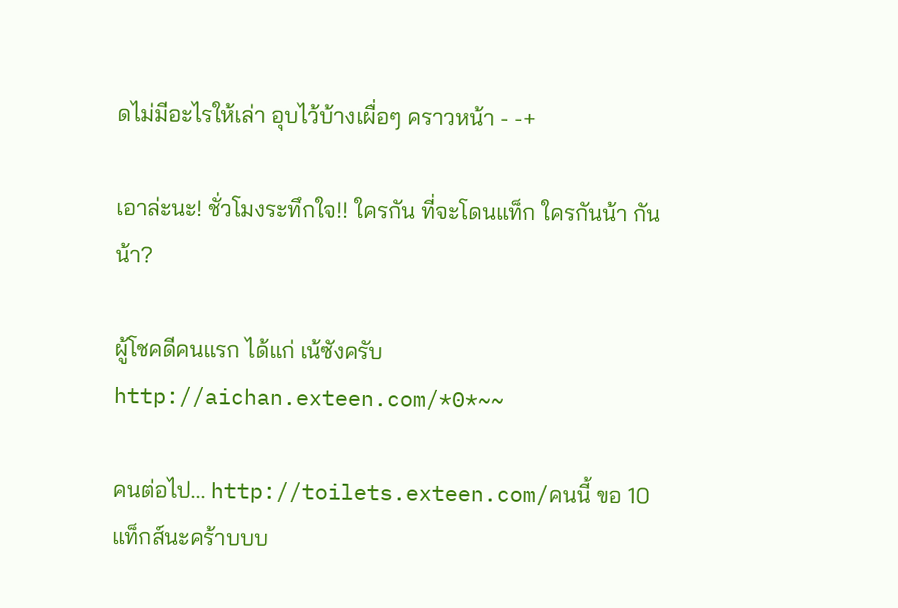ดไม่มีอะไรให้เล่า อุบไว้บ้างเผื่อๆ คราวหน้า - -+

เอาล่ะนะ! ชั่วโมงระทึกใจ!! ใครกัน ที่จะโดนแท็ก ใครกันน้า กันน้า?

ผู้โชคดีคนแรก ได้แก่ เน้ซังครับ http://aichan.exteen.com/*0*~~

คนต่อไป... http://toilets.exteen.com/คนนี้ ขอ 10 แท็กส์นะคร้าบบบ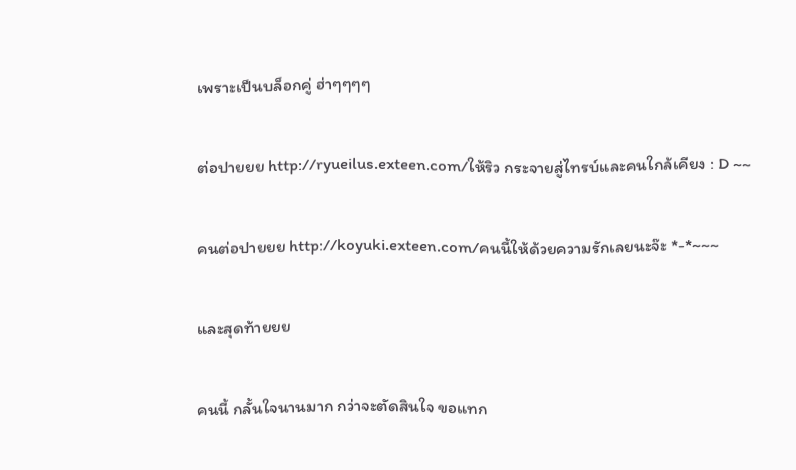เพราะเป็นบล็อกคู่ ฮ่าๆๆๆๆ

ต่อปายยย http://ryueilus.exteen.com/ให้ริว กระจายสู่ไทรบ์และคนใกล้เคียง : D ~~

คนต่อปายยย http://koyuki.exteen.com/คนนี้ให้ด้วยความรักเลยนะจ๊ะ *-*~~~

และสุดท้ายยย

คนนี้ กลั้นใจนานมาก กว่าจะตัดสินใจ ขอแทก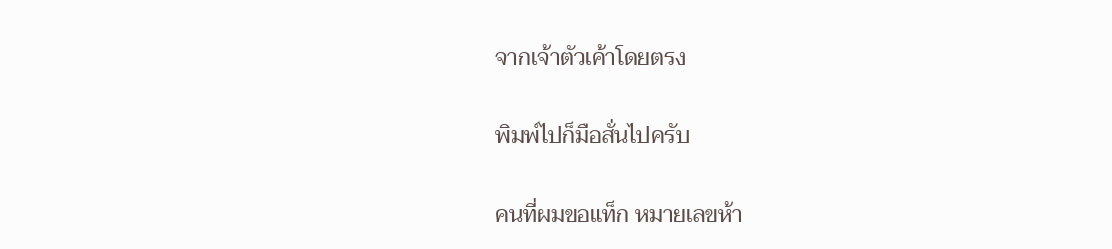จากเจ้าตัวเค้าโดยตรง

พิมพ์ไปก็มือสั่นไปครับ

คนที่ผมขอแท็ก หมายเลขห้า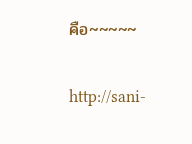คือ~~~~~

http://sani-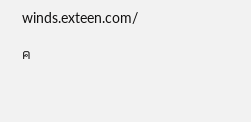winds.exteen.com/

ค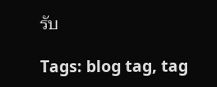รับ

Tags: blog tag, tag